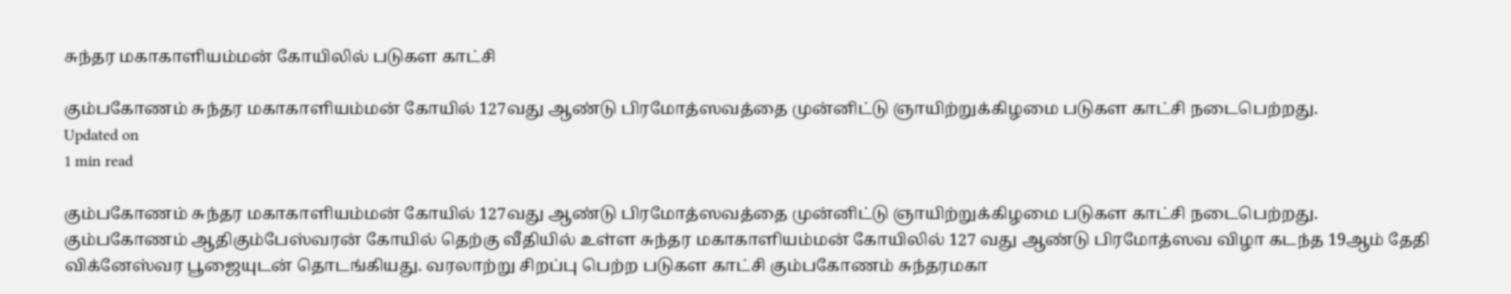சுந்தர மகாகாளியம்மன் கோயிலில் படுகள காட்சி

கும்பகோணம் சுந்தர மகாகாளியம்மன் கோயில் 127வது ஆண்டு பிரமோத்ஸவத்தை முன்னிட்டு ஞாயிற்றுக்கிழமை படுகள காட்சி நடைபெற்றது.
Updated on
1 min read

கும்பகோணம் சுந்தர மகாகாளியம்மன் கோயில் 127வது ஆண்டு பிரமோத்ஸவத்தை முன்னிட்டு ஞாயிற்றுக்கிழமை படுகள காட்சி நடைபெற்றது.
கும்பகோணம் ஆதிகும்பேஸ்வரன் கோயில் தெற்கு வீதியில் உள்ள சுந்தர மகாகாளியம்மன் கோயிலில் 127 வது ஆண்டு பிரமோத்ஸவ விழா கடந்த 19ஆம் தேதி விக்னேஸ்வர பூஜையுடன் தொடங்கியது. வரலாற்று சிறப்பு பெற்ற படுகள காட்சி கும்பகோணம் சுந்தரமகா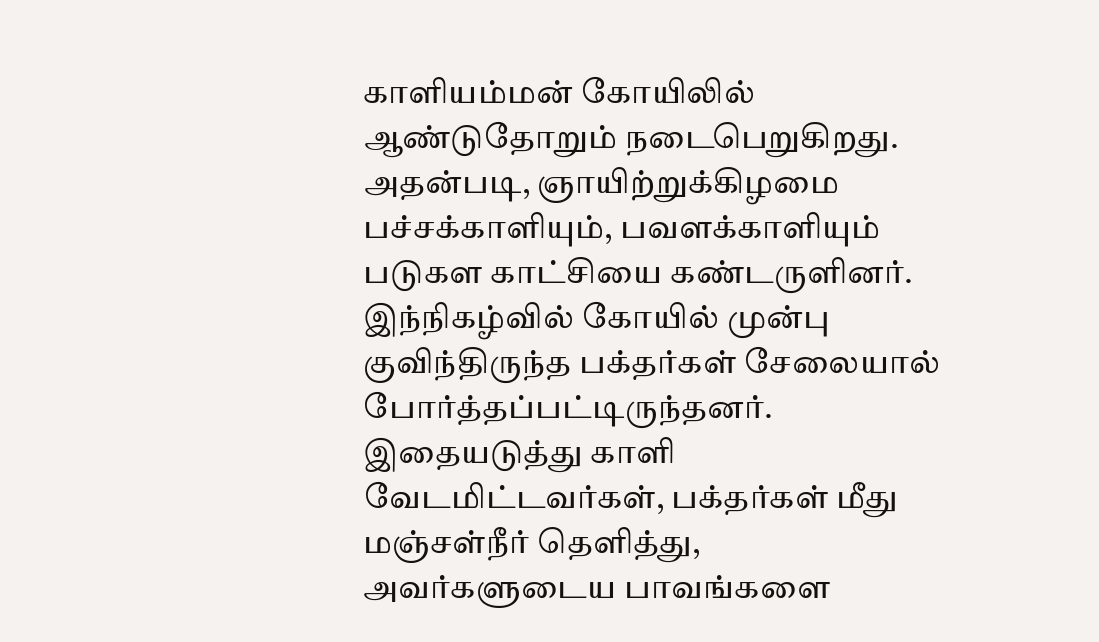காளியம்மன் கோயிலில் ஆண்டுதோறும் நடைபெறுகிறது. அதன்படி, ஞாயிற்றுக்கிழமை பச்சக்காளியும், பவளக்காளியும் படுகள காட்சியை கண்டருளினர்.
இந்நிகழ்வில் கோயில் முன்பு குவிந்திருந்த பக்தர்கள் சேலையால் போர்த்தப்பட்டிருந்தனர். இதையடுத்து காளி வேடமிட்டவர்கள், பக்தர்கள் மீது மஞ்சள்நீர் தெளித்து, அவர்களுடைய பாவங்களை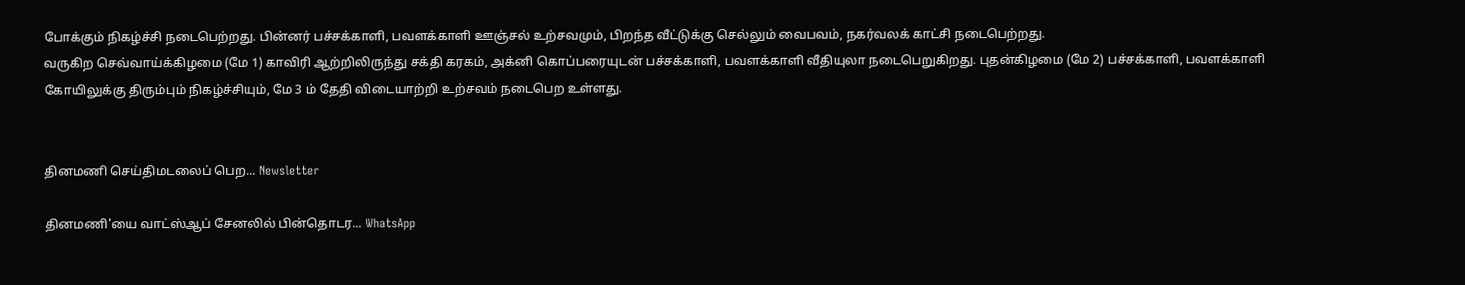போக்கும் நிகழ்ச்சி நடைபெற்றது. பின்னர் பச்சக்காளி, பவளக்காளி ஊஞ்சல் உற்சவமும், பிறந்த வீட்டுக்கு செல்லும் வைபவம், நகர்வலக் காட்சி நடைபெற்றது.
வருகிற செவ்வாய்க்கிழமை (மே 1) காவிரி ஆற்றிலிருந்து சக்தி கரகம், அக்னி கொப்பரையுடன் பச்சக்காளி, பவளக்காளி வீதியுலா நடைபெறுகிறது. புதன்கிழமை (மே 2) பச்சக்காளி, பவளக்காளி கோயிலுக்கு திரும்பும் நிகழ்ச்சியும், மே 3 ம் தேதி விடையாற்றி உற்சவம் நடைபெற உள்ளது.


தினமணி செய்திமடலைப் பெற... Newsletter

தினமணி'யை வாட்ஸ்ஆப் சேனலில் பின்தொடர... WhatsApp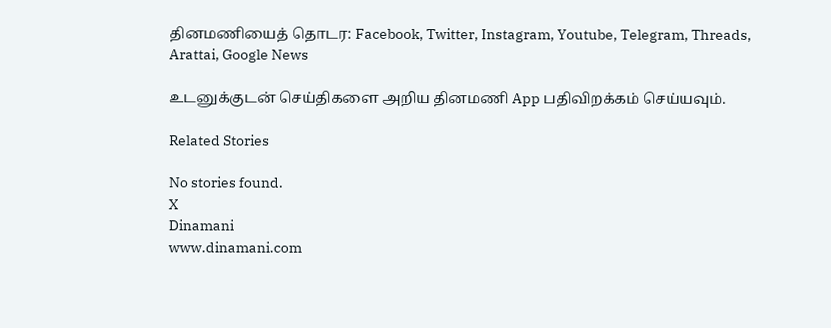தினமணியைத் தொடர: Facebook, Twitter, Instagram, Youtube, Telegram, Threads, Arattai, Google News

உடனுக்குடன் செய்திகளை அறிய தினமணி App பதிவிறக்கம் செய்யவும்.

Related Stories

No stories found.
X
Dinamani
www.dinamani.com